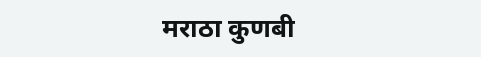मराठा कुणबी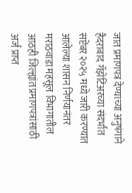जात प्रमाणपत्र देण्याच्या अनुषंगाने हैदराबाद गॅझेटिअरच्या संदर्भात सप्टेंबर २०२५ मध्ये जारी करण्यात आलेल्या शासन निर्णयानंतर मराठवाडा महसूल विभागातील आठही जिल्ह्यांत प्रमाणपत्रांसाठी अर्ज प्राप्त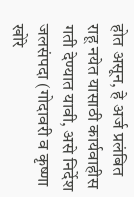होत असून, हे अर्ज प्रलंबित राहू नयेत यासाठी कार्यवाहीस गती देण्यात यावी, असे निर्देश जलसंपदा (गोदावरी व कृष्णा खोरे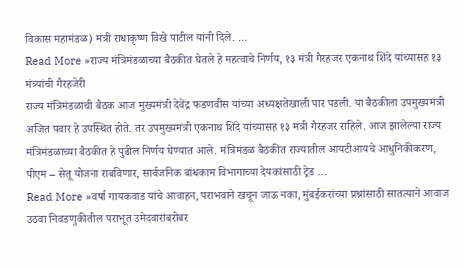विकास महामंडळ) मंत्री राधाकृष्ण विखे पाटील यांनी दिले. …
Read More »राज्य मंत्रिमंडळाच्या बैठकीत घेतले हे महत्वाचे निर्णय, १३ मंत्री गैरहजर एकनाथ शिंदे यांच्यासह १३ मंत्र्यांची गैरहजेरी
राज्य मंत्रिमंडळाची बैठक आज मुख्यमंत्री देवेंद्र फडणवीस यांच्या अध्यक्षतेखाली पार पडली. या बैठकीला उपमुख्यमंत्री अजित पवार हे उपस्थित होते. तर उपमुख्यमंत्री एकनाथ शिंदे यांच्यासह १३ मंत्री गैरहजर राहिले. आज झालेल्या राज्य मंत्रिमंडळाच्या बैठकीत हे पुढील निर्णय घेण्यात आले. मंत्रिमंडळ बैठकीत राज्यातील आयटीआयचे आधुनिकीकरण, पीएम – सेतू योजना राबविणार, सार्वजनिक बांधकाम विभागाच्या देयकांसाठी ट्रेड …
Read More »वर्षा गायकवाड यांचे आवाहन, पराभवाने खचून जाऊ नका, मुंबईकरांच्या प्रश्नांसाठी सातत्याने आवाज उठवा निवडणुकीतील पराभूत उमेदवारांबरोबर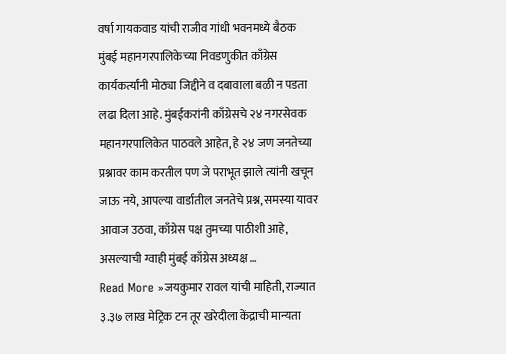वर्षा गायकवाड यांची राजीव गांधी भवनमध्ये बैठक
मुंबई महानगरपालिकेच्या निवडणुकीत काँग्रेस कार्यकर्त्यांनी मोठ्या जिद्दीने व दबावाला बळी न पडता लढा दिला आहे. मुंबईकरांनी काँग्रेसचे २४ नगरसेवक महानगरपालिकेत पाठवले आहेत, हे २४ जण जनतेच्या प्रश्नावर काम करतील पण जे पराभूत झाले त्यांनी खचून जाऊ नये, आपल्या वार्डातील जनतेचे प्रश्न, समस्या यावर आवाज उठवा, काँग्रेस पक्ष तुमच्या पाठीशी आहे, असल्याची ग्वाही मुंबई काँग्रेस अध्यक्ष …
Read More »जयकुमार रावल यांची माहिती, राज्यात ३.३७ लाख मेट्रिक टन तूर खरेदीला केंद्राची मान्यता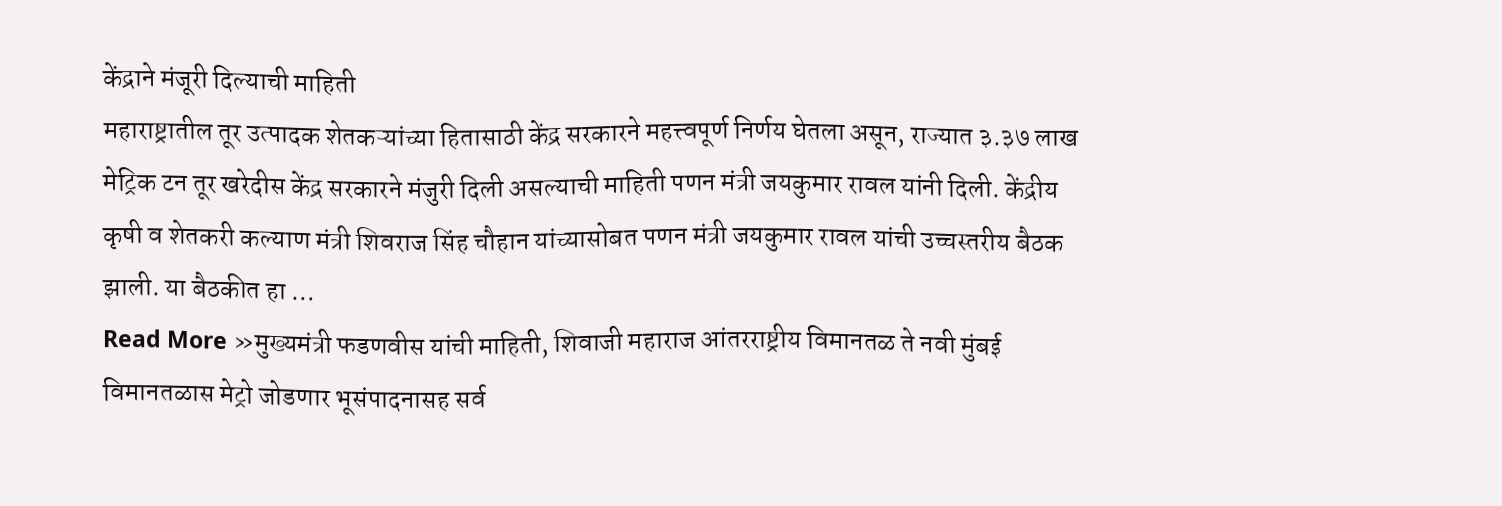केंद्राने मंजूरी दिल्याची माहिती
महाराष्ट्रातील तूर उत्पादक शेतकऱ्यांच्या हितासाठी केंद्र सरकारने महत्त्वपूर्ण निर्णय घेतला असून, राज्यात ३.३७ लाख मेट्रिक टन तूर खरेदीस केंद्र सरकारने मंजुरी दिली असल्याची माहिती पणन मंत्री जयकुमार रावल यांनी दिली. केंद्रीय कृषी व शेतकरी कल्याण मंत्री शिवराज सिंह चौहान यांच्यासोबत पणन मंत्री जयकुमार रावल यांची उच्चस्तरीय बैठक झाली. या बैठकीत हा …
Read More »मुख्यमंत्री फडणवीस यांची माहिती, शिवाजी महाराज आंतरराष्ट्रीय विमानतळ ते नवी मुंबई विमानतळास मेट्रो जोडणार भूसंपादनासह सर्व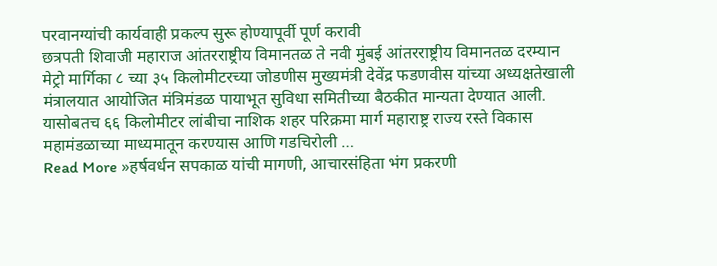परवानग्यांची कार्यवाही प्रकल्प सुरू होण्यापूर्वी पूर्ण करावी
छत्रपती शिवाजी महाराज आंतरराष्ट्रीय विमानतळ ते नवी मुंबई आंतरराष्ट्रीय विमानतळ दरम्यान मेट्रो मार्गिका ८ च्या ३५ किलोमीटरच्या जोडणीस मुख्यमंत्री देवेंद्र फडणवीस यांच्या अध्यक्षतेखाली मंत्रालयात आयोजित मंत्रिमंडळ पायाभूत सुविधा समितीच्या बैठकीत मान्यता देण्यात आली. यासोबतच ६६ किलोमीटर लांबीचा नाशिक शहर परिक्रमा मार्ग महाराष्ट्र राज्य रस्ते विकास महामंडळाच्या माध्यमातून करण्यास आणि गडचिरोली …
Read More »हर्षवर्धन सपकाळ यांची मागणी, आचारसंहिता भंग प्रकरणी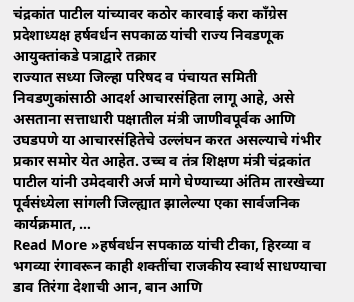चंद्रकांत पाटील यांच्यावर कठोर कारवाई करा काँग्रेस प्रदेशाध्यक्ष हर्षवर्धन सपकाळ यांची राज्य निवडणूक आयुक्तांकडे पत्राद्वारे तक्रार
राज्यात सध्या जिल्हा परिषद व पंचायत समिती निवडणुकांसाठी आदर्श आचारसंहिता लागू आहे, असे असताना सत्ताधारी पक्षातील मंत्री जाणीवपूर्वक आणि उघडपणे या आचारसंहितेचे उल्लंघन करत असल्याचे गंभीर प्रकार समोर येत आहेत. उच्च व तंत्र शिक्षण मंत्री चंद्रकांत पाटील यांनी उमेदवारी अर्ज मागे घेण्याच्या अंतिम तारखेच्या पूर्वसंध्येला सांगली जिल्ह्यात झालेल्या एका सार्वजनिक कार्यक्रमात, …
Read More »हर्षवर्धन सपकाळ यांची टीका, हिरव्या व भगव्या रंगावरून काही शक्तींचा राजकीय स्वार्थ साधण्याचा डाव तिरंगा देशाची आन, बान आणि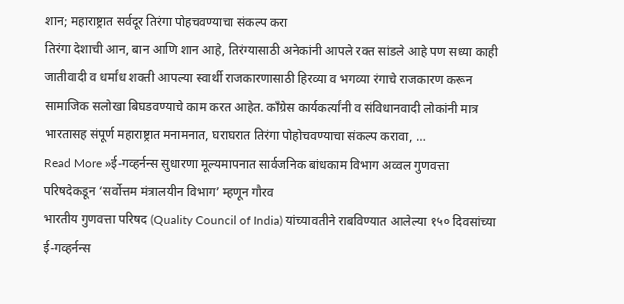शान; महाराष्ट्रात सर्वदूर तिरंगा पोहचवण्याचा संकल्प करा
तिरंगा देशाची आन, बान आणि शान आहे, तिरंग्यासाठी अनेकांनी आपले रक्त सांडले आहे पण सध्या काही जातीवादी व धर्मांध शक्ती आपल्या स्वार्थी राजकारणासाठी हिरव्या व भगव्या रंगाचे राजकारण करून सामाजिक सलोखा बिघडवण्याचे काम करत आहेत. काँग्रेस कार्यकर्त्यांनी व संविधानवादी लोकांनी मात्र भारतासह संपूर्ण महाराष्ट्रात मनामनात, घराघरात तिरंगा पोहोचवण्याचा संकल्प करावा, …
Read More »ई-गव्हर्नन्स सुधारणा मूल्यमापनात सार्वजनिक बांधकाम विभाग अव्वल गुणवत्ता परिषदेकडून ‘सर्वोत्तम मंत्रालयीन विभाग’ म्हणून गौरव
भारतीय गुणवत्ता परिषद (Quality Council of India) यांच्यावतीने राबविण्यात आलेल्या १५० दिवसांच्या ई-गव्हर्नन्स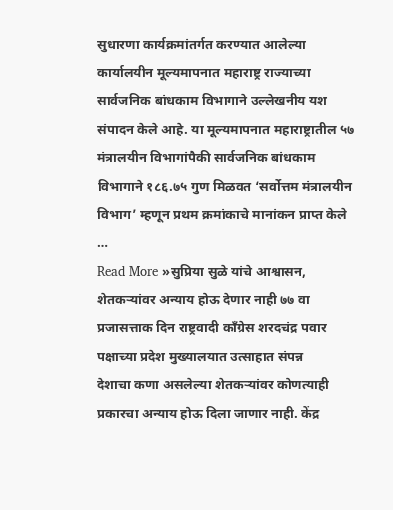सुधारणा कार्यक्रमांतर्गत करण्यात आलेल्या कार्यालयीन मूल्यमापनात महाराष्ट्र राज्याच्या सार्वजनिक बांधकाम विभागाने उल्लेखनीय यश संपादन केले आहे. या मूल्यमापनात महाराष्ट्रातील ५७ मंत्रालयीन विभागांपैकी सार्वजनिक बांधकाम विभागाने १८६.७५ गुण मिळवत ‘सर्वोत्तम मंत्रालयीन विभाग’ म्हणून प्रथम क्रमांकाचे मानांकन प्राप्त केले …
Read More »सुप्रिया सुळे यांचे आश्वासन, शेतकऱ्यांवर अन्याय होऊ देणार नाही ७७ वा प्रजासत्ताक दिन राष्ट्रवादी काँग्रेस शरदचंद्र पवार पक्षाच्या प्रदेश मुख्यालयात उत्साहात संपन्न
देशाचा कणा असलेल्या शेतकऱ्यांवर कोणत्याही प्रकारचा अन्याय होऊ दिला जाणार नाही. केंद्र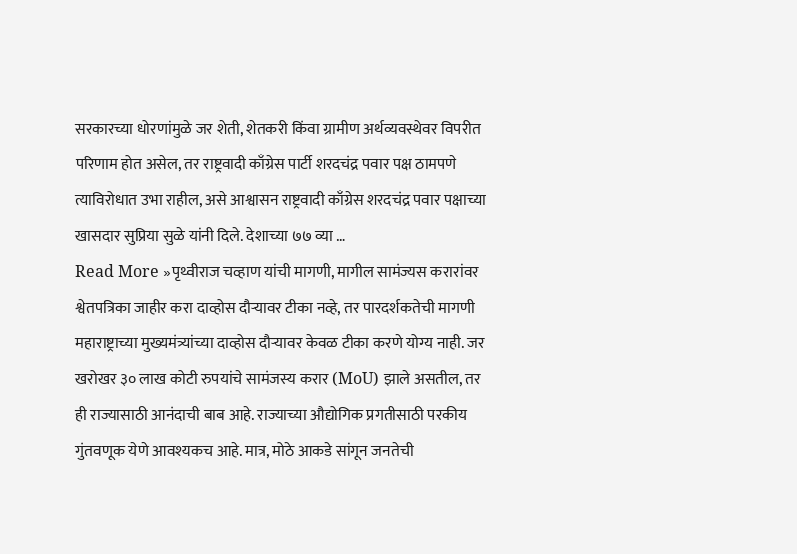सरकारच्या धोरणांमुळे जर शेती, शेतकरी किंवा ग्रामीण अर्थव्यवस्थेवर विपरीत परिणाम होत असेल, तर राष्ट्रवादी काँग्रेस पार्टी शरदचंद्र पवार पक्ष ठामपणे त्याविरोधात उभा राहील, असे आश्वासन राष्ट्रवादी काँग्रेस शरदचंद्र पवार पक्षाच्या खासदार सुप्रिया सुळे यांनी दिले. देशाच्या ७७ व्या …
Read More »पृथ्वीराज चव्हाण यांची मागणी, मागील सामंज्यस करारांवर श्वेतपत्रिका जाहीर करा दाव्होस दौऱ्यावर टीका नव्हे, तर पारदर्शकतेची मागणी
महाराष्ट्राच्या मुख्यमंत्र्यांच्या दाव्होस दौऱ्यावर केवळ टीका करणे योग्य नाही. जर खरोखर ३० लाख कोटी रुपयांचे सामंजस्य करार (MoU) झाले असतील, तर ही राज्यासाठी आनंदाची बाब आहे. राज्याच्या औद्योगिक प्रगतीसाठी परकीय गुंतवणूक येणे आवश्यकच आहे. मात्र, मोठे आकडे सांगून जनतेची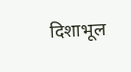दिशाभूल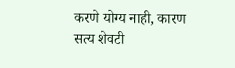करणे योग्य नाही, कारण सत्य शेवटी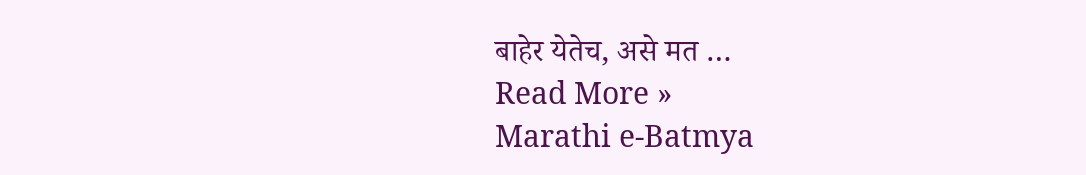बाहेर येतेच, असे मत …
Read More »
Marathi e-Batmya